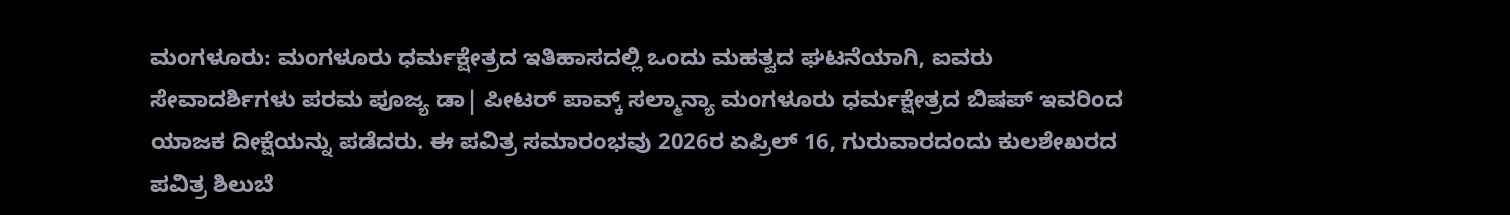ಮಂಗಳೂರು: ಮಂಗಳೂರು ಧರ್ಮಕ್ಷೇತ್ರದ ಇತಿಹಾಸದಲ್ಲಿ ಒಂದು ಮಹತ್ವದ ಘಟನೆಯಾಗಿ, ಐವರು ಸೇವಾದರ್ಶಿಗಳು ಪರಮ ಪೂಜ್ಯ ಡಾ| ಪೀಟರ್ ಪಾವ್ಕ್ ಸಲ್ಮಾನ್ಯಾ ಮಂಗಳೂರು ಧರ್ಮಕ್ಷೇತ್ರದ ಬಿಷಪ್ ಇವರಿಂದ ಯಾಜಕ ದೀಕ್ಷೆಯನ್ನು ಪಡೆದರು. ಈ ಪವಿತ್ರ ಸಮಾರಂಭವು 2026ರ ಏಪ್ರಿಲ್ 16, ಗುರುವಾರದಂದು ಕುಲಶೇಖರದ ಪವಿತ್ರ ಶಿಲುಬೆ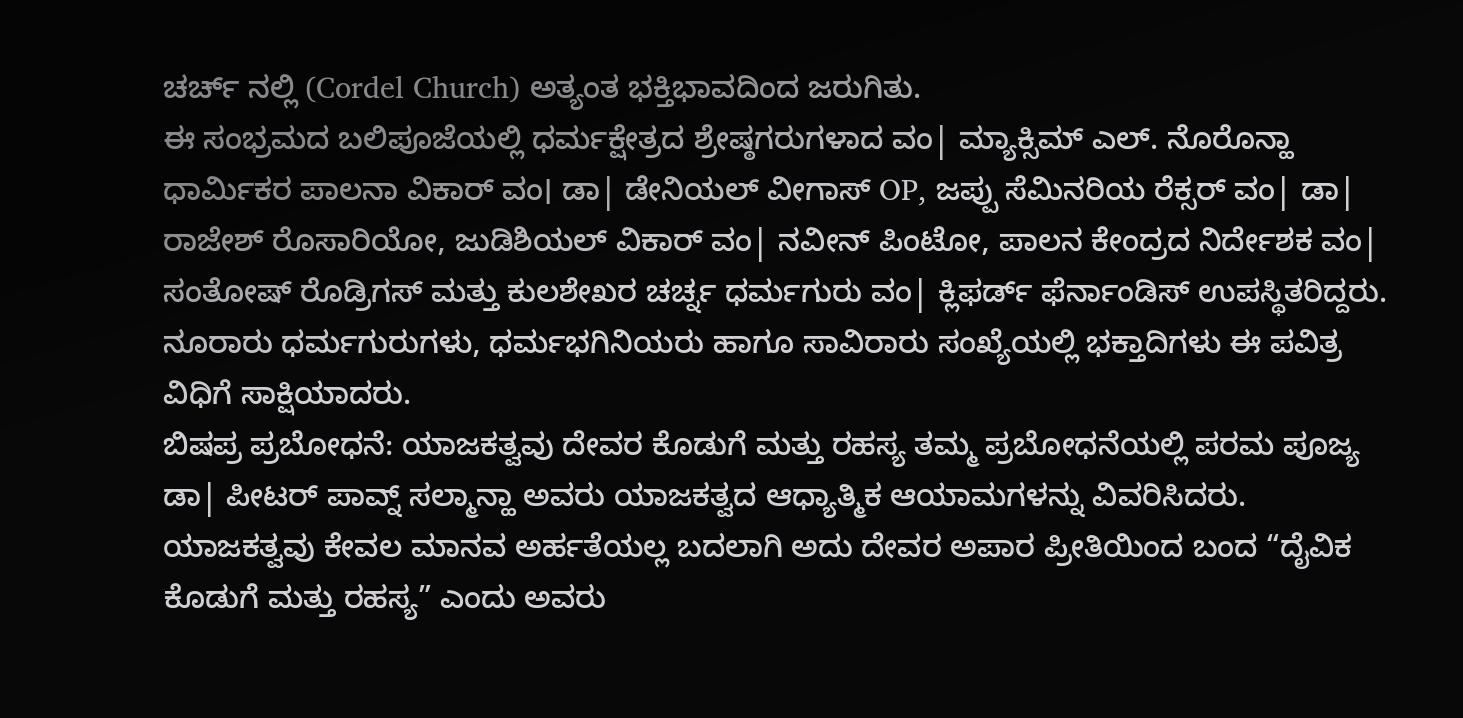ಚರ್ಚ್ ನಲ್ಲಿ (Cordel Church) ಅತ್ಯಂತ ಭಕ್ತಿಭಾವದಿಂದ ಜರುಗಿತು.
ಈ ಸಂಭ್ರಮದ ಬಲಿಪೂಜೆಯಲ್ಲಿ ಧರ್ಮಕ್ಷೇತ್ರದ ಶ್ರೇಷ್ಠಗರುಗಳಾದ ವಂ| ಮ್ಯಾಕ್ಸಿಮ್ ಎಲ್. ನೊರೊನ್ಹಾ ಧಾರ್ಮಿಕರ ಪಾಲನಾ ವಿಕಾರ್ ವಂ। ಡಾ| ಡೇನಿಯಲ್ ವೀಗಾಸ್ OP, ಜಪ್ಪು ಸೆಮಿನರಿಯ ರೆಕ್ಸರ್ ವಂ| ಡಾ| ರಾಜೇಶ್ ರೊಸಾರಿಯೋ, ಜುಡಿಶಿಯಲ್ ವಿಕಾರ್ ವಂ| ನವೀನ್ ಪಿಂಟೋ, ಪಾಲನ ಕೇಂದ್ರದ ನಿರ್ದೇಶಕ ವಂ| ಸಂತೋಷ್ ರೊಡ್ರಿಗಸ್ ಮತ್ತು ಕುಲಶೇಖರ ಚರ್ಚ್ನ ಧರ್ಮಗುರು ವಂ| ಕ್ಲಿಫರ್ಡ್ ಫೆರ್ನಾಂಡಿಸ್ ಉಪಸ್ಥಿತರಿದ್ದರು. ನೂರಾರು ಧರ್ಮಗುರುಗಳು, ಧರ್ಮಭಗಿನಿಯರು ಹಾಗೂ ಸಾವಿರಾರು ಸಂಖ್ಯೆಯಲ್ಲಿ ಭಕ್ತಾದಿಗಳು ಈ ಪವಿತ್ರ ವಿಧಿಗೆ ಸಾಕ್ಷಿಯಾದರು.
ಬಿಷಪ್ರ ಪ್ರಬೋಧನೆ: ಯಾಜಕತ್ವವು ದೇವರ ಕೊಡುಗೆ ಮತ್ತು ರಹಸ್ಯ ತಮ್ಮ ಪ್ರಬೋಧನೆಯಲ್ಲಿ ಪರಮ ಪೂಜ್ಯ ಡಾ| ಪೀಟರ್ ಪಾವ್ನ್ ಸಲ್ಮಾನ್ಹಾ ಅವರು ಯಾಜಕತ್ವದ ಆಧ್ಯಾತ್ಮಿಕ ಆಯಾಮಗಳನ್ನು ವಿವರಿಸಿದರು. ಯಾಜಕತ್ವವು ಕೇವಲ ಮಾನವ ಅರ್ಹತೆಯಲ್ಲ ಬದಲಾಗಿ ಅದು ದೇವರ ಅಪಾರ ಪ್ರೀತಿಯಿಂದ ಬಂದ “ದೈವಿಕ ಕೊಡುಗೆ ಮತ್ತು ರಹಸ್ಯ” ಎಂದು ಅವರು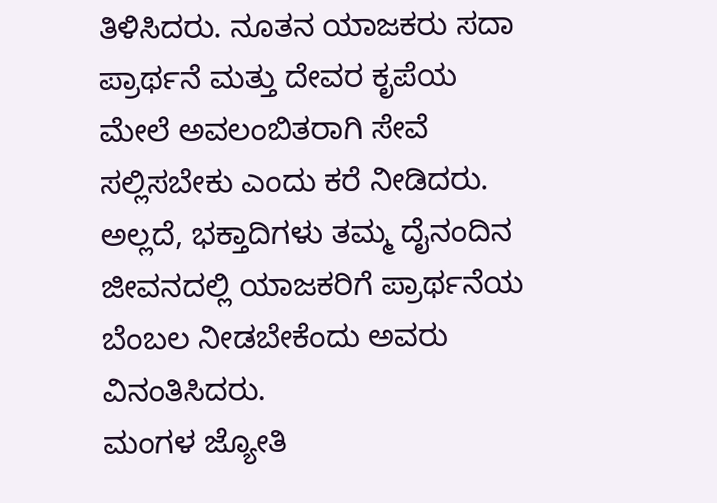ತಿಳಿಸಿದರು. ನೂತನ ಯಾಜಕರು ಸದಾ ಪ್ರಾರ್ಥನೆ ಮತ್ತು ದೇವರ ಕೃಪೆಯ ಮೇಲೆ ಅವಲಂಬಿತರಾಗಿ ಸೇವೆ ಸಲ್ಲಿಸಬೇಕು ಎಂದು ಕರೆ ನೀಡಿದರು. ಅಲ್ಲದೆ, ಭಕ್ತಾದಿಗಳು ತಮ್ಮ ದೈನಂದಿನ ಜೀವನದಲ್ಲಿ ಯಾಜಕರಿಗೆ ಪ್ರಾರ್ಥನೆಯ ಬೆಂಬಲ ನೀಡಬೇಕೆಂದು ಅವರು ವಿನಂತಿಸಿದರು.
ಮಂಗಳ ಜ್ಯೋತಿ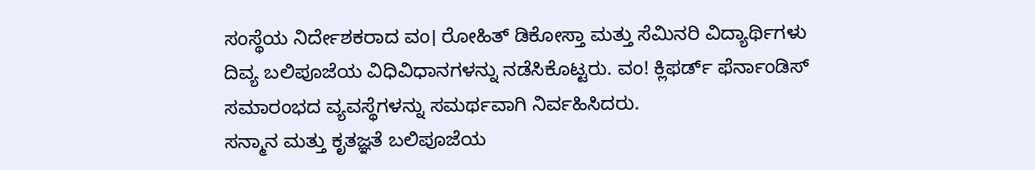ಸಂಸ್ಥೆಯ ನಿರ್ದೇಶಕರಾದ ವಂ। ರೋಹಿತ್ ಡಿಕೋಸ್ತಾ ಮತ್ತು ಸೆಮಿನರಿ ವಿದ್ಯಾರ್ಥಿಗಳು ದಿವ್ಯ ಬಲಿಪೂಜೆಯ ವಿಧಿವಿಧಾನಗಳನ್ನು ನಡೆಸಿಕೊಟ್ಟರು. ವಂ! ಕ್ಲಿಫರ್ಡ್ ಫೆರ್ನಾಂಡಿಸ್ ಸಮಾರಂಭದ ವ್ಯವಸ್ಥೆಗಳನ್ನು ಸಮರ್ಥವಾಗಿ ನಿರ್ವಹಿಸಿದರು.
ಸನ್ಮಾನ ಮತ್ತು ಕೃತಜ್ಞತೆ ಬಲಿಪೂಜೆಯ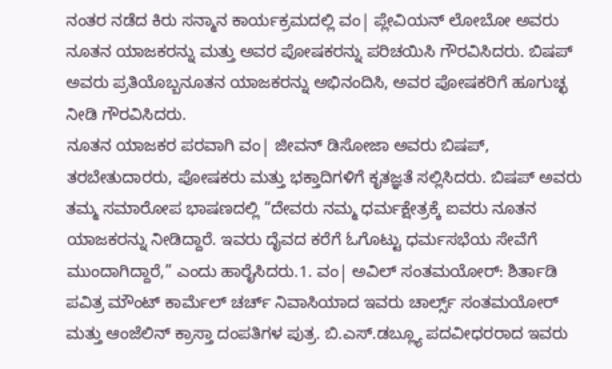ನಂತರ ನಡೆದ ಕಿರು ಸನ್ಮಾನ ಕಾರ್ಯಕ್ರಮದಲ್ಲಿ ವಂ| ಪ್ಲೇವಿಯನ್ ಲೋಬೋ ಅವರು ನೂತನ ಯಾಜಕರನ್ನು ಮತ್ತು ಅವರ ಪೋಷಕರನ್ನು ಪರಿಚಯಿಸಿ ಗೌರವಿಸಿದರು. ಬಿಷಪ್ ಅವರು ಪ್ರತಿಯೊಬ್ಬನೂತನ ಯಾಜಕರನ್ನು ಅಭಿನಂದಿಸಿ, ಅವರ ಪೋಷಕರಿಗೆ ಹೂಗುಚ್ಛ ನೀಡಿ ಗೌರವಿಸಿದರು.
ನೂತನ ಯಾಜಕರ ಪರವಾಗಿ ವಂ| ಜೀವನ್ ಡಿಸೋಜಾ ಅವರು ಬಿಷಪ್, ತರಬೇತುದಾರರು, ಪೋಷಕರು ಮತ್ತು ಭಕ್ತಾದಿಗಳಿಗೆ ಕೃತಜ್ಞತೆ ಸಲ್ಲಿಸಿದರು. ಬಿಷಪ್ ಅವರು ತಮ್ಮ ಸಮಾರೋಪ ಭಾಷಣದಲ್ಲಿ “ದೇವರು ನಮ್ಮ ಧರ್ಮಕ್ಷೇತ್ರಕ್ಕೆ ಐವರು ನೂತನ ಯಾಜಕರನ್ನು ನೀಡಿದ್ದಾರೆ. ಇವರು ದೈವದ ಕರೆಗೆ ಓಗೊಟ್ಟು ಧರ್ಮಸಭೆಯ ಸೇವೆಗೆ ಮುಂದಾಗಿದ್ದಾರೆ,” ಎಂದು ಹಾರೈಸಿದರು.1. ವಂ| ಅವಿಲ್ ಸಂತಮಯೋರ್: ಶಿರ್ತಾಡಿ ಪವಿತ್ರ ಮೌಂಟ್ ಕಾರ್ಮೆಲ್ ಚರ್ಚ್ ನಿವಾಸಿಯಾದ ಇವರು ಚಾರ್ಲ್ಸ್ ಸಂತಮಯೋರ್ ಮತ್ತು ಆಂಜೆಲಿನ್ ಕ್ರಾಸ್ತಾ ದಂಪತಿಗಳ ಪುತ್ರ. ಬಿ.ಎಸ್.ಡಬ್ಲ್ಯೂ ಪದವೀಧರರಾದ ಇವರು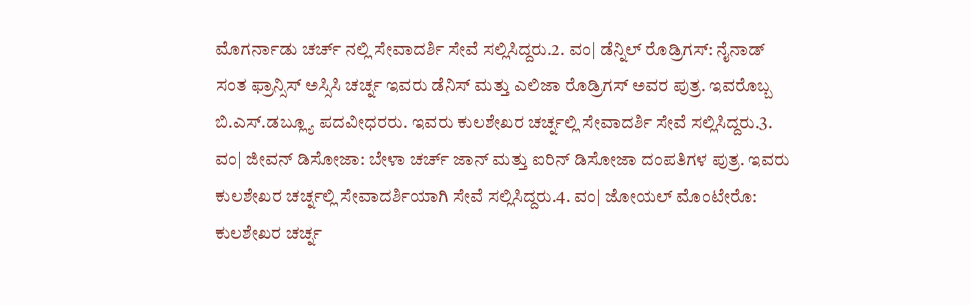ಮೊಗರ್ನಾಡು ಚರ್ಚ್ ನಲ್ಲಿ ಸೇವಾದರ್ಶಿ ಸೇವೆ ಸಲ್ಲಿಸಿದ್ದರು.2. ವಂ| ಡೆನ್ನಿಲ್ ರೊಡ್ರಿಗಸ್: ನೈನಾಡ್ ಸಂತ ಫ್ರಾನ್ಸಿಸ್ ಅಸ್ಸಿಸಿ ಚರ್ಚ್ನ ಇವರು ಡೆನಿಸ್ ಮತ್ತು ಎಲಿಜಾ ರೊಡ್ರಿಗಸ್ ಅವರ ಪುತ್ರ. ಇವರೊಬ್ಬ ಬಿ.ಎಸ್.ಡಬ್ಲ್ಯೂ ಪದವೀಧರರು. ಇವರು ಕುಲಶೇಖರ ಚರ್ಚ್ನಲ್ಲಿ ಸೇವಾದರ್ಶಿ ಸೇವೆ ಸಲ್ಲಿಸಿದ್ದರು.3. ವಂ| ಜೀವನ್ ಡಿಸೋಜಾ: ಬೇಳಾ ಚರ್ಚ್ ಜಾನ್ ಮತ್ತು ಐರಿನ್ ಡಿಸೋಜಾ ದಂಪತಿಗಳ ಪುತ್ರ. ಇವರು ಕುಲಶೇಖರ ಚರ್ಚ್ನಲ್ಲಿ ಸೇವಾದರ್ಶಿಯಾಗಿ ಸೇವೆ ಸಲ್ಲಿಸಿದ್ದರು.4. ವಂ| ಜೋಯಲ್ ಮೊಂಟೇರೊ: ಕುಲಶೇಖರ ಚರ್ಚ್ನ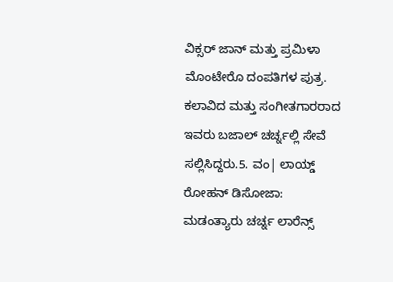ವಿಕ್ಸರ್ ಜಾನ್ ಮತ್ತು ಪ್ರಮಿಳಾ ಮೊಂಟೇರೊ ದಂಪತಿಗಳ ಪುತ್ರ. ಕಲಾವಿದ ಮತ್ತು ಸಂಗೀತಗಾರರಾದ ಇವರು ಬಜಾಲ್ ಚರ್ಚ್ನಲ್ಲಿ ಸೇವೆ ಸಲ್ಲಿಸಿದ್ದರು.5. ವಂ| ಲಾಯ್ಡ್ ರೋಹನ್ ಡಿಸೋಜಾ: ಮಡಂತ್ಯಾರು ಚರ್ಚ್ನ ಲಾರೆನ್ಸ್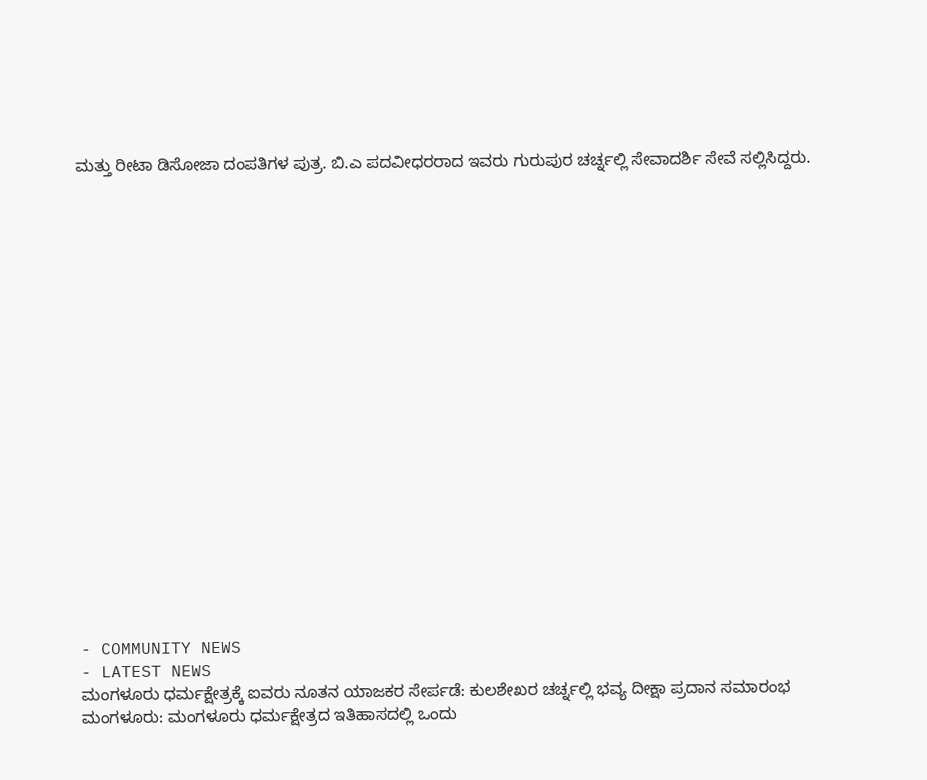ಮತ್ತು ರೀಟಾ ಡಿಸೋಜಾ ದಂಪತಿಗಳ ಪುತ್ರ. ಬಿ.ಎ ಪದವೀಧರರಾದ ಇವರು ಗುರುಪುರ ಚರ್ಚ್ನಲ್ಲಿ ಸೇವಾದರ್ಶಿ ಸೇವೆ ಸಲ್ಲಿಸಿದ್ದರು.




















- COMMUNITY NEWS
- LATEST NEWS
ಮಂಗಳೂರು ಧರ್ಮಕ್ಷೇತ್ರಕ್ಕೆ ಐವರು ನೂತನ ಯಾಜಕರ ಸೇರ್ಪಡೆ: ಕುಲಶೇಖರ ಚರ್ಚ್ನಲ್ಲಿ ಭವ್ಯ ದೀಕ್ಷಾ ಪ್ರದಾನ ಸಮಾರಂಭ
ಮಂಗಳೂರು: ಮಂಗಳೂರು ಧರ್ಮಕ್ಷೇತ್ರದ ಇತಿಹಾಸದಲ್ಲಿ ಒಂದು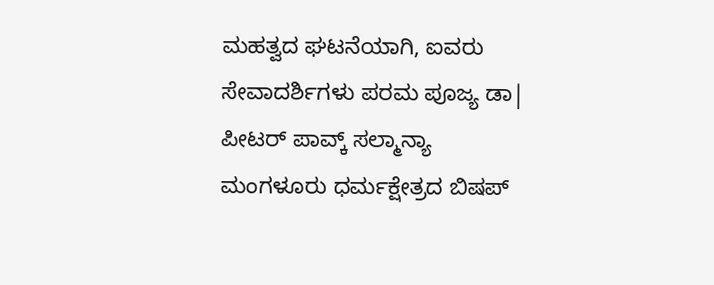ಮಹತ್ವದ ಘಟನೆಯಾಗಿ, ಐವರು ಸೇವಾದರ್ಶಿಗಳು ಪರಮ ಪೂಜ್ಯ ಡಾ| ಪೀಟರ್ ಪಾವ್ಕ್ ಸಲ್ಮಾನ್ಯಾ ಮಂಗಳೂರು ಧರ್ಮಕ್ಷೇತ್ರದ ಬಿಷಪ್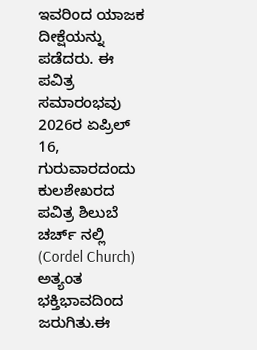ಇವರಿಂದ ಯಾಜಕ ದೀಕ್ಷೆಯನ್ನು ಪಡೆದರು. ಈ ಪವಿತ್ರ ಸಮಾರಂಭವು 2026ರ ಏಪ್ರಿಲ್ 16, ಗುರುವಾರದಂದು ಕುಲಶೇಖರದ ಪವಿತ್ರ ಶಿಲುಬೆ ಚರ್ಚ್ ನಲ್ಲಿ (Cordel Church) ಅತ್ಯಂತ ಭಕ್ತಿಭಾವದಿಂದ ಜರುಗಿತು.ಈ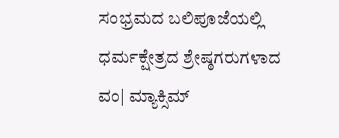ಸಂಭ್ರಮದ ಬಲಿಪೂಜೆಯಲ್ಲಿ ಧರ್ಮಕ್ಷೇತ್ರದ ಶ್ರೇಷ್ಠಗರುಗಳಾದ ವಂ| ಮ್ಯಾಕ್ಸಿಮ್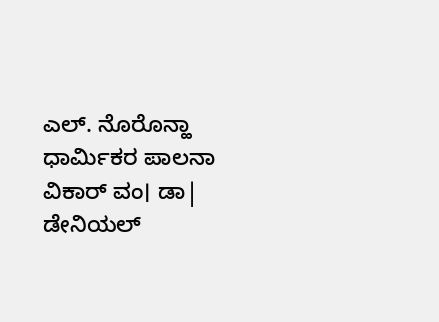ಎಲ್. ನೊರೊನ್ಹಾ ಧಾರ್ಮಿಕರ ಪಾಲನಾ ವಿಕಾರ್ ವಂ। ಡಾ| ಡೇನಿಯಲ್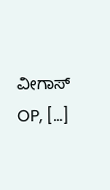ವೀಗಾಸ್ OP, […]